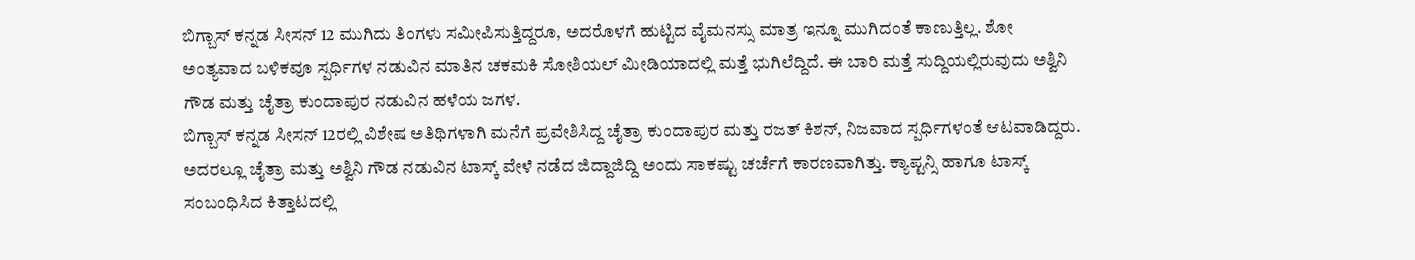ಬಿಗ್ಬಾಸ್ ಕನ್ನಡ ಸೀಸನ್ 12 ಮುಗಿದು ತಿಂಗಳು ಸಮೀಪಿಸುತ್ತಿದ್ದರೂ, ಅದರೊಳಗೆ ಹುಟ್ಟಿದ ವೈಮನಸ್ಸು ಮಾತ್ರ ಇನ್ನೂ ಮುಗಿದಂತೆ ಕಾಣುತ್ತಿಲ್ಲ. ಶೋ ಅಂತ್ಯವಾದ ಬಳಿಕವೂ ಸ್ಪರ್ಧಿಗಳ ನಡುವಿನ ಮಾತಿನ ಚಕಮಕಿ ಸೋಶಿಯಲ್ ಮೀಡಿಯಾದಲ್ಲಿ ಮತ್ತೆ ಭುಗಿಲೆದ್ದಿದೆ. ಈ ಬಾರಿ ಮತ್ತೆ ಸುದ್ದಿಯಲ್ಲಿರುವುದು ಅಶ್ವಿನಿ ಗೌಡ ಮತ್ತು ಚೈತ್ರಾ ಕುಂದಾಪುರ ನಡುವಿನ ಹಳೆಯ ಜಗಳ.
ಬಿಗ್ಬಾಸ್ ಕನ್ನಡ ಸೀಸನ್ 12ರಲ್ಲಿ ವಿಶೇಷ ಅತಿಥಿಗಳಾಗಿ ಮನೆಗೆ ಪ್ರವೇಶಿಸಿದ್ದ ಚೈತ್ರಾ ಕುಂದಾಪುರ ಮತ್ತು ರಜತ್ ಕಿಶನ್, ನಿಜವಾದ ಸ್ಪರ್ಧಿಗಳಂತೆ ಆಟವಾಡಿದ್ದರು. ಅದರಲ್ಲೂ ಚೈತ್ರಾ ಮತ್ತು ಅಶ್ವಿನಿ ಗೌಡ ನಡುವಿನ ಟಾಸ್ಕ್ ವೇಳೆ ನಡೆದ ಜಿದ್ದಾಜಿದ್ದಿ ಅಂದು ಸಾಕಷ್ಟು ಚರ್ಚೆಗೆ ಕಾರಣವಾಗಿತ್ತು. ಕ್ಯಾಪ್ಟನ್ಸಿ ಹಾಗೂ ಟಾಸ್ಕ್ ಸಂಬಂಧಿಸಿದ ಕಿತ್ತಾಟದಲ್ಲಿ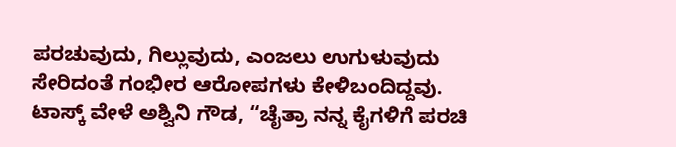ಪರಚುವುದು, ಗಿಲ್ಲುವುದು, ಎಂಜಲು ಉಗುಳುವುದು ಸೇರಿದಂತೆ ಗಂಭೀರ ಆರೋಪಗಳು ಕೇಳಿಬಂದಿದ್ದವು.
ಟಾಸ್ಕ್ ವೇಳೆ ಅಶ್ವಿನಿ ಗೌಡ, “ಚೈತ್ರಾ ನನ್ನ ಕೈಗಳಿಗೆ ಪರಚಿ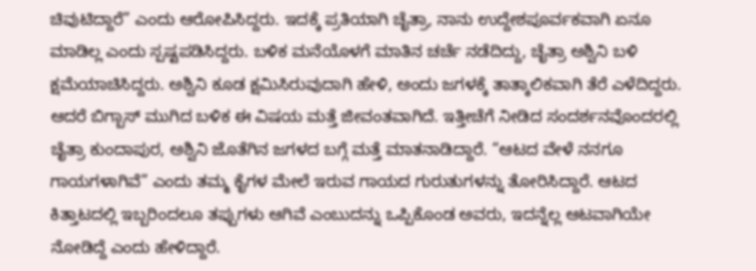ಚಿವುಟಿದ್ದಾರೆ” ಎಂದು ಆರೋಪಿಸಿದ್ದರು. ಇದಕ್ಕೆ ಪ್ರತಿಯಾಗಿ ಚೈತ್ರಾ, ನಾನು ಉದ್ದೇಶಪೂರ್ವಕವಾಗಿ ಏನೂ ಮಾಡಿಲ್ಲ ಎಂದು ಸ್ಪಷ್ಟಪಡಿಸಿದ್ದರು. ಬಳಿಕ ಮನೆಯೊಳಗೆ ಮಾತಿನ ಚರ್ಚೆ ನಡೆದಿದ್ದು, ಚೈತ್ರಾ ಅಶ್ವಿನಿ ಬಳಿ ಕ್ಷಮೆಯಾಚಿಸಿದ್ದರು. ಅಶ್ವಿನಿ ಕೂಡ ಕ್ಷಮಿಸಿರುವುದಾಗಿ ಹೇಳಿ, ಅಂದು ಜಗಳಕ್ಕೆ ತಾತ್ಕಾಲಿಕವಾಗಿ ತೆರೆ ಎಳೆದಿದ್ದರು.
ಆದರೆ ಬಿಗ್ಬಾಸ್ ಮುಗಿದ ಬಳಿಕ ಈ ವಿಷಯ ಮತ್ತೆ ಜೀವಂತವಾಗಿದೆ. ಇತ್ತೀಚೆಗೆ ನೀಡಿದ ಸಂದರ್ಶನವೊಂದರಲ್ಲಿ ಚೈತ್ರಾ ಕುಂದಾಪುರ, ಅಶ್ವಿನಿ ಜೊತೆಗಿನ ಜಗಳದ ಬಗ್ಗೆ ಮತ್ತೆ ಮಾತನಾಡಿದ್ದಾರೆ. “ಆಟದ ವೇಳೆ ನನಗೂ ಗಾಯಗಳಾಗಿವೆ” ಎಂದು ತಮ್ಮ ಕೈಗಳ ಮೇಲೆ ಇರುವ ಗಾಯದ ಗುರುತುಗಳನ್ನು ತೋರಿಸಿದ್ದಾರೆ. ಆಟದ ಕಿತ್ತಾಟದಲ್ಲಿ ಇಬ್ಬರಿಂದಲೂ ತಪ್ಪುಗಳು ಆಗಿವೆ ಎಂಬುದನ್ನು ಒಪ್ಪಿಕೊಂಡ ಅವರು, ಇದನ್ನೆಲ್ಲ ಆಟವಾಗಿಯೇ ನೋಡಿದ್ದೆ ಎಂದು ಹೇಳಿದ್ದಾರೆ.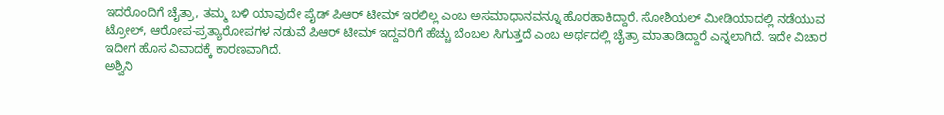ಇದರೊಂದಿಗೆ ಚೈತ್ರಾ, ತಮ್ಮ ಬಳಿ ಯಾವುದೇ ಪೈಡ್ ಪಿಆರ್ ಟೀಮ್ ಇರಲಿಲ್ಲ ಎಂಬ ಅಸಮಾಧಾನವನ್ನೂ ಹೊರಹಾಕಿದ್ದಾರೆ. ಸೋಶಿಯಲ್ ಮೀಡಿಯಾದಲ್ಲಿ ನಡೆಯುವ ಟ್ರೋಲ್, ಆರೋಪ-ಪ್ರತ್ಯಾರೋಪಗಳ ನಡುವೆ ಪಿಆರ್ ಟೀಮ್ ಇದ್ದವರಿಗೆ ಹೆಚ್ಚು ಬೆಂಬಲ ಸಿಗುತ್ತದೆ ಎಂಬ ಅರ್ಥದಲ್ಲಿ ಚೈತ್ರಾ ಮಾತಾಡಿದ್ದಾರೆ ಎನ್ನಲಾಗಿದೆ. ಇದೇ ವಿಚಾರ ಇದೀಗ ಹೊಸ ವಿವಾದಕ್ಕೆ ಕಾರಣವಾಗಿದೆ.
ಅಶ್ವಿನಿ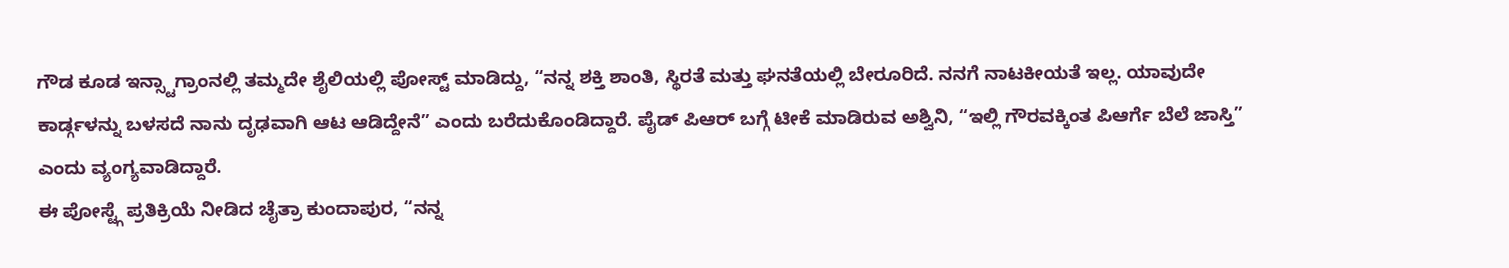ಗೌಡ ಕೂಡ ಇನ್ಸ್ಟಾಗ್ರಾಂನಲ್ಲಿ ತಮ್ಮದೇ ಶೈಲಿಯಲ್ಲಿ ಪೋಸ್ಟ್ ಮಾಡಿದ್ದು, “ನನ್ನ ಶಕ್ತಿ ಶಾಂತಿ, ಸ್ಥಿರತೆ ಮತ್ತು ಘನತೆಯಲ್ಲಿ ಬೇರೂರಿದೆ. ನನಗೆ ನಾಟಕೀಯತೆ ಇಲ್ಲ. ಯಾವುದೇ ಕಾರ್ಡ್ಗಳನ್ನು ಬಳಸದೆ ನಾನು ದೃಢವಾಗಿ ಆಟ ಆಡಿದ್ದೇನೆ” ಎಂದು ಬರೆದುಕೊಂಡಿದ್ದಾರೆ. ಪೈಡ್ ಪಿಆರ್ ಬಗ್ಗೆ ಟೀಕೆ ಮಾಡಿರುವ ಅಶ್ವಿನಿ, “ಇಲ್ಲಿ ಗೌರವಕ್ಕಿಂತ ಪಿಆರ್ಗೆ ಬೆಲೆ ಜಾಸ್ತಿ” ಎಂದು ವ್ಯಂಗ್ಯವಾಡಿದ್ದಾರೆ.
ಈ ಪೋಸ್ಟ್ಗೆ ಪ್ರತಿಕ್ರಿಯೆ ನೀಡಿದ ಚೈತ್ರಾ ಕುಂದಾಪುರ, “ನನ್ನ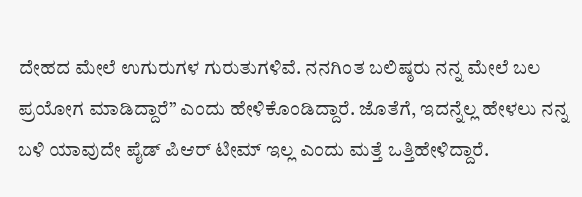ದೇಹದ ಮೇಲೆ ಉಗುರುಗಳ ಗುರುತುಗಳಿವೆ. ನನಗಿಂತ ಬಲಿಷ್ಠರು ನನ್ನ ಮೇಲೆ ಬಲ ಪ್ರಯೋಗ ಮಾಡಿದ್ದಾರೆ” ಎಂದು ಹೇಳಿಕೊಂಡಿದ್ದಾರೆ. ಜೊತೆಗೆ, ಇದನ್ನೆಲ್ಲ ಹೇಳಲು ನನ್ನ ಬಳಿ ಯಾವುದೇ ಪೈಡ್ ಪಿಆರ್ ಟೀಮ್ ಇಲ್ಲ ಎಂದು ಮತ್ತೆ ಒತ್ತಿಹೇಳಿದ್ದಾರೆ.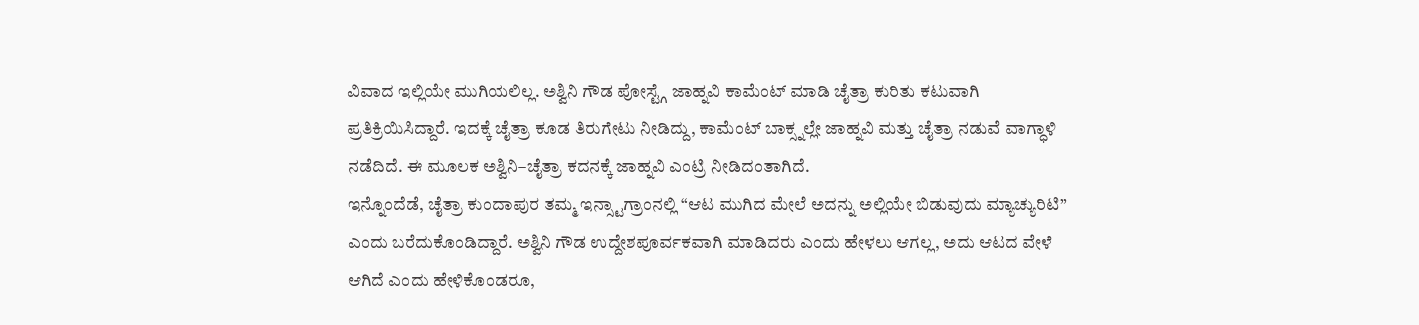ವಿವಾದ ಇಲ್ಲಿಯೇ ಮುಗಿಯಲಿಲ್ಲ. ಅಶ್ವಿನಿ ಗೌಡ ಪೋಸ್ಟ್ಗೆ ಜಾಹ್ನವಿ ಕಾಮೆಂಟ್ ಮಾಡಿ ಚೈತ್ರಾ ಕುರಿತು ಕಟುವಾಗಿ ಪ್ರತಿಕ್ರಿಯಿಸಿದ್ದಾರೆ. ಇದಕ್ಕೆ ಚೈತ್ರಾ ಕೂಡ ತಿರುಗೇಟು ನೀಡಿದ್ದು, ಕಾಮೆಂಟ್ ಬಾಕ್ಸ್ನಲ್ಲೇ ಜಾಹ್ನವಿ ಮತ್ತು ಚೈತ್ರಾ ನಡುವೆ ವಾಗ್ಧಾಳಿ ನಡೆದಿದೆ. ಈ ಮೂಲಕ ಅಶ್ವಿನಿ–ಚೈತ್ರಾ ಕದನಕ್ಕೆ ಜಾಹ್ನವಿ ಎಂಟ್ರಿ ನೀಡಿದಂತಾಗಿದೆ.
ಇನ್ನೊಂದೆಡೆ, ಚೈತ್ರಾ ಕುಂದಾಪುರ ತಮ್ಮ ಇನ್ಸ್ಟಾಗ್ರಾಂನಲ್ಲಿ “ಆಟ ಮುಗಿದ ಮೇಲೆ ಅದನ್ನು ಅಲ್ಲಿಯೇ ಬಿಡುವುದು ಮ್ಯಾಚ್ಯುರಿಟಿ” ಎಂದು ಬರೆದುಕೊಂಡಿದ್ದಾರೆ. ಅಶ್ವಿನಿ ಗೌಡ ಉದ್ದೇಶಪೂರ್ವಕವಾಗಿ ಮಾಡಿದರು ಎಂದು ಹೇಳಲು ಆಗಲ್ಲ, ಅದು ಆಟದ ವೇಳೆ ಆಗಿದೆ ಎಂದು ಹೇಳಿಕೊಂಡರೂ,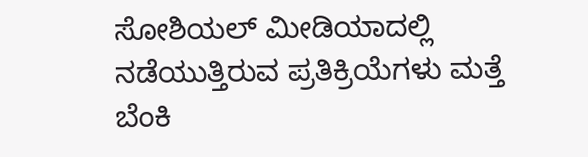ಸೋಶಿಯಲ್ ಮೀಡಿಯಾದಲ್ಲಿ ನಡೆಯುತ್ತಿರುವ ಪ್ರತಿಕ್ರಿಯೆಗಳು ಮತ್ತೆ ಬೆಂಕಿ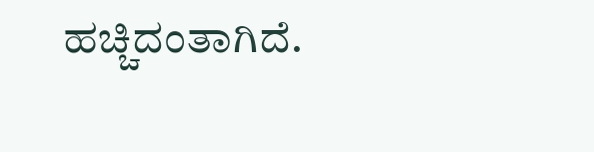ಹಚ್ಚಿದಂತಾಗಿದೆ.